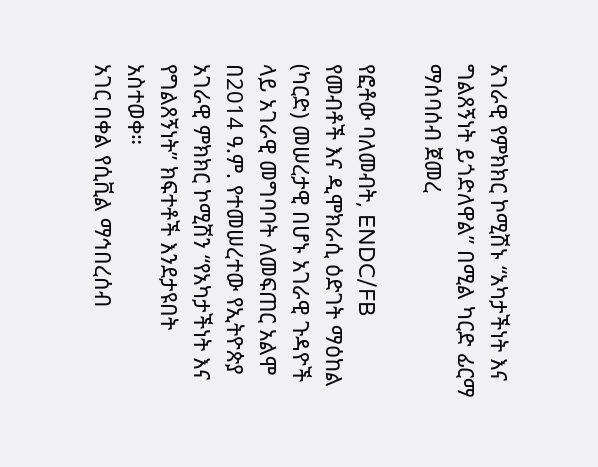አገራዊ የምክክር ኮሚሽኑ “አካታችነት እና ግልጸኝነት ይጎድለዋል” በሚል ካርድ ፊርማ ማሰባሰብ ጀመረ

የፎቶው ባለመብት, ENDC/FB
የመብቶች እና ዲሞክራሲ ዕድገት ማዕከል (ካርድ) መሠረታዊ በሆኑ አገራዊ ጉዳዮች ላይ አገራዊ መግባባት ለመፍጠር አልሞ በ2014 ዓ.ም. የተመሠረተው የኢትዮጵያ አገራዊ ምክክር ኮሚሽን “የአካታችነት እና የግልጸኝነት” ክፍተቶች እንደታዩበት አስተወቀ።
አገር በቀል የሲቪል ማኅበረሰብ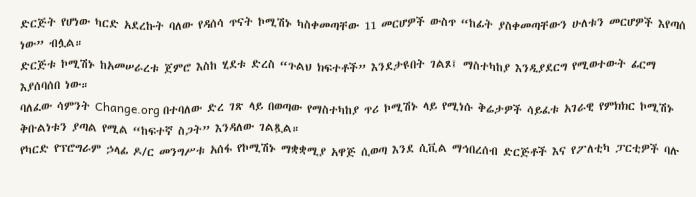ድርጅት የሆነው ካርድ አደረኩት ባለው የዳሰሳ ጥናት ኮሚሽኑ ካስቀመጣቸው 11 መርሆዎች ውስጥ “ከፊት ያስቀመጣቸውን ሁለቱን መርሆዎች እየጣሰ ነው” ብሏል።
ድርጅቱ ኮሚሽኑ ከአመሠራረቱ ጀምሮ እስከ ሂደቱ ድረስ “ጉልህ ክፍተቶች” እንደታዩበት ገልጾ፤ ማስተካከያ እንዲያደርግ የሚወተውት ፊርማ እያሰባሰበ ነው።
ባለፈው ሳምንት Change.org በተባለው ድረ ገጽ ላይ በወጣው የማስተካከያ ጥሪ ኮሚሽኑ ላይ የሚነሱ ቅሬታዎች ሳይፈቱ አገራዊ የምክክር ኮሚሽኑ ቅቡልነቱን ያጣል የሚል “ከፍተኛ ስጋት” እንዳለው ገልጿል።
የካርድ የፕሮግራም ኃላፊ ዶ/ር መንግሥቱ አሰፋ የኮሚሽኑ ማቋቋሚያ አዋጅ ሲወጣ እንደ ሲቪል ማኅበረሰብ ድርጅቶች እና የፖለቲካ ፓርቲዎች ባሉ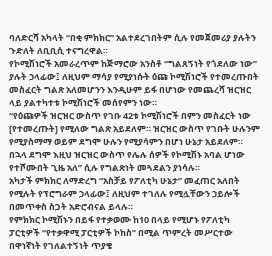ባለድርሻ አካላት “በቂ ምክክር” አልተደረገበትም ሲሉ የመጀመሪያ ያሉትን ጉድለት ለቢቢሲ ተናግረዋል።
የኮሚሽነሮች አመራረጥም ከጅማሮው አንስቶ “ግልጸኝነት የጎደለው ነው” ያሉት ኃላፊው፤ ለዚህም ማሳያ የሚያነሱት ዕጩ ኮሚሽነሮች የተመረጡበት መስፈርት ግልጽ አለመሆንን እንዲሁም ይፋ በሆነው የመጨረሻ ዝርዝር ላይ ያልተካተቱ ኮሚሽነሮች መሰየምን ነው።
“የዕጩዎች ዝርዝር ውስጥ የገቡ 42ቱ ኮሚሽነሮች በምን መስፈርት ነው [የተመረጡት] የሚለው ግልጽ አይደለም። ዝርዝር ውስጥ የገቡት ሁሉንም የሚያስማማ ወይም ደግሞ ሁሉን የሚያሳምን በሆነ ሁኔታ አይደለም። በኋላ ደግሞ እዚህ ዝርዝር ውስጥ የሌሉ ሰዎች የኮሚሽኑ አባል ሆነው የተሾሙበት ጊዜ አለ” ሲሉ የግልጽነት መጓደልን ያነሳሉ።
አካታች ምክክር ለማድረግ “አስቻይ የፖለቲካ ሁኔታ” መፈጠር አለበት የሚሉት የፕሮግራም ኃላፊው፤ ለዚህም ተገለሉ የሚሏቸውን ኃይሎች በመጥቀስ ስጋት አድሮብናል ይላሉ።
የምክክር ኮሚሽኑን በይፋ የተቃወሙ ከ10 በላይ የሚሆኑ የፖለቲካ ፓርቲዎች “የተቃዋሚ ፓርቲዎች ኮከስ” በሚል ጥምረት መሥርተው በዋነኛነት የገለልተኝነት ጥያቄ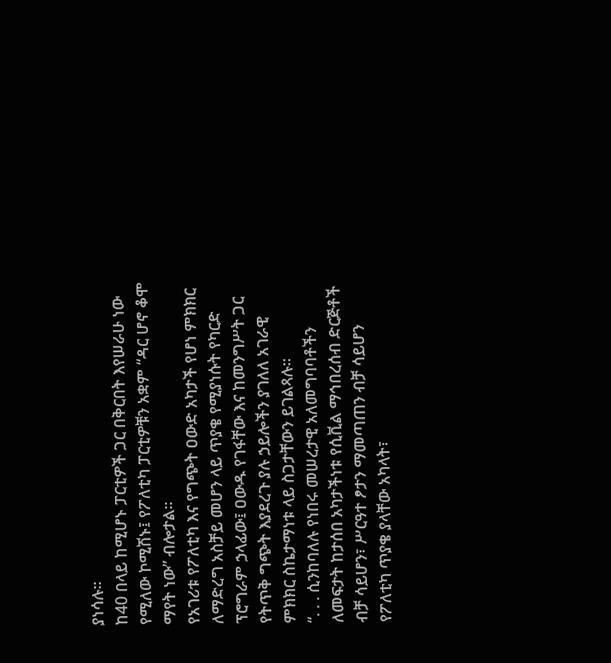ያነሳሉ።
ከ40 በላይ ከሚሆኑ ፓርቲዎች ጋር በቅርበት እየሠራሁ ነው የሚለው ኮሚሽኑ፤ የፖለቲካ ፓርቲዎቹን አቋም “ዳር ሆኖ ቆሞ ማየት ነው” ብሎታል።
የአገሪቱ የፖለቲካ እና የግጭት ዐውድ አካታች የሆነ ምክክር ለማድረግ አስቻይ መሆን ላይ ጥያቄ የሚያነሱት የካርድ ፕሮግራም ኃላፊው፤ ዐውዱ የገፋቸው እና ከመንግሥት ጋር የትጥቅ ግጭት እያደረጉ ያሉ ኃይሎችን ያገለለ አገራዊ ምክክር ስኬታማነቱ ላይ ስጋታቸውን ይገልጻሉ።
“. . . ሲንከባለሉ የነበሩ መሠረታዊ አለመግባባቶችን ለመፍታት ከታሰበ አካታችነቱ የሲቪል ማኅበረሰብ ድርጅቶች ብቻ ሳይሆን፣ ሥርዓተ ፆታን ማመጣጠን ብቻ ሳይሆን የፖለቲካ ጥያቄ ያላቸው አካላት፣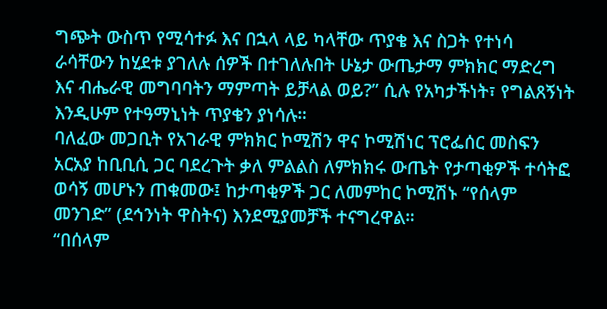ግጭት ውስጥ የሚሳተፉ እና በኋላ ላይ ካላቸው ጥያቄ እና ስጋት የተነሳ ራሳቸውን ከሂደቱ ያገለሉ ሰዎች በተገለሉበት ሁኔታ ውጤታማ ምክክር ማድረግ እና ብሔራዊ መግባባትን ማምጣት ይቻላል ወይ?” ሲሉ የአካታችነት፣ የግልጸኝነት እንዲሁም የተዓማኒነት ጥያቄን ያነሳሉ።
ባለፈው መጋቢት የአገራዊ ምክክር ኮሚሽን ዋና ኮሚሽነር ፕሮፌሰር መስፍን አርአያ ከቢቢሲ ጋር ባደረጉት ቃለ ምልልስ ለምክክሩ ውጤት የታጣቂዎች ተሳትፎ ወሳኝ መሆኑን ጠቁመው፤ ከታጣቂዎች ጋር ለመምከር ኮሚሽኑ “የሰላም መንገድ” (ደኅንነት ዋስትና) እንደሚያመቻች ተናግረዋል።
“በሰላም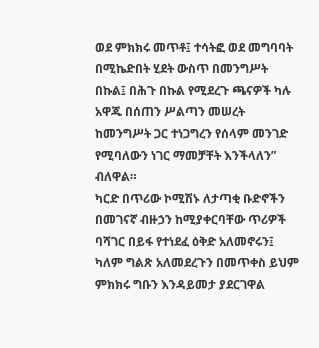ወደ ምክክሩ መጥቶ፤ ተሳትፎ ወደ መግባባት በሚኬድበት ሂደት ውስጥ በመንግሥት በኩል፤ በሕጉ በኩል የሚደረጉ ጫናዎች ካሉ አዋጁ በሰጠን ሥልጣን መሠረት ከመንግሥት ጋር ተነጋግረን የሰላም መንገድ የሚባለውን ነገር ማመቻቸት እንችላለን” ብለዋል።
ካርድ በጥሪው ኮሚሽኑ ለታጣቂ ቡድኖችን በመገናኛ ብዙኃን ከሚያቀርባቸው ጥሪዎች ባሻገር በይፋ የተነደፈ ዕቅድ አለመኖሩን፤ ካለም ግልጽ አለመደረጉን በመጥቀስ ይህም ምክክሩ ግቡን እንዳይመታ ያደርገዋል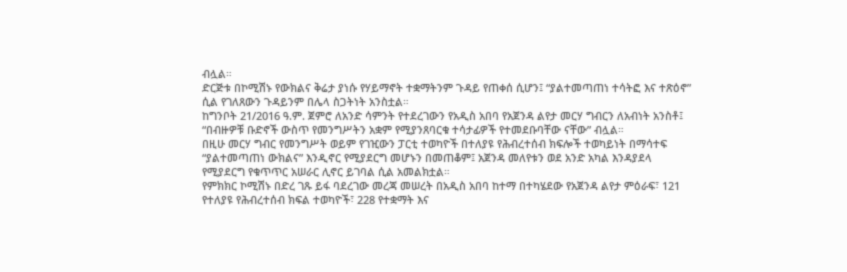ብሏል።
ድርጅቱ በኮሚሽኑ የውክልና ቅሬታ ያነሱ የሃይማኖት ተቋማትንም ጉዳይ የጠቀሰ ሲሆን፤ “ያልተመጣጠነ ተሳትፎ እና ተጽዕኖ” ሲል የገለጸውን ጉዳይንም በሌላ ስጋትነት አንስቷል።
ከግንቦት 21/2016 ዓ.ም. ጀምሮ ለአንድ ሳምንት የተደረገውን የአዲስ አበባ የአጀንዳ ልየታ መርሃ ግብርን ለአብነት አንስቶ፤ “በብዙዎቹ ቡድኖች ውስጥ የመንግሥትን አቋም የሚያንጸባርቁ ተሳታፊዎች የተመደቡባቸው ናቸው” ብሏል።
በዚሁ መርሃ ግብር የመንግሥት ወይም የገዢውን ፓርቲ ተወካዮች በተለያዩ የሕብረተሰብ ክፍሎች ተወካይነት በማሳተፍ “ያልተመጣጠነ ውክልና” እንዲኖር የሚያደርግ መሆኑን በመጠቆም፤ አጀንዳ መለየቱን ወደ አንድ አካል እንዳያደላ የሚያደርግ የቁጥጥር አሠራር ሊኖር ይገባል ሲል አመልክቷል።
የምክክር ኮሚሽኑ በድረ ገጹ ይፋ ባደረገው መረጃ መሠረት በአዲስ አበባ ከተማ በተካሄደው የአጀንዳ ልየታ ምዕራፍ፣ 121 የተለያዩ የሕብረተሰብ ክፍል ተወካዮች፣ 228 የተቋማት እና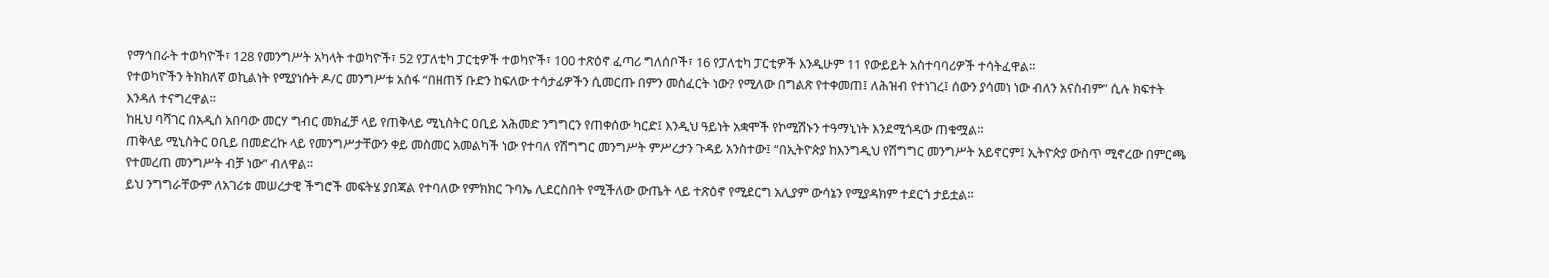የማኅበራት ተወካዮች፣ 128 የመንግሥት አካላት ተወካዮች፣ 52 የፓለቲካ ፓርቲዎች ተወካዮች፣ 100 ተጽዕኖ ፈጣሪ ግለሰቦች፣ 16 የፓለቲካ ፓርቲዎች እንዲሁም 11 የውይይት አስተባባሪዎች ተሳትፈዋል።
የተወካዮችን ትክክለኛ ወኪልነት የሚያነሱት ዶ/ር መንግሥቱ አሰፋ “በዘጠኝ ቡድን ከፍለው ተሳታፊዎችን ሲመርጡ በምን መስፈርት ነው? የሚለው በግልጽ የተቀመጠ፤ ለሕዝብ የተነገረ፤ ሰውን ያሳመነ ነው ብለን አናስብም” ሲሉ ክፍተት እንዳለ ተናግረዋል።
ከዚህ ባሻገር በአዲስ አበባው መርሃ ግብር መክፈቻ ላይ የጠቅላይ ሚኒስትር ዐቢይ አሕመድ ንግግርን የጠቀሰው ካርድ፤ እንዲህ ዓይነት አቋሞች የኮሚሽኑን ተዓማኒነት እንደሚጎዳው ጠቁሟል።
ጠቅላይ ሚኒስትር ዐቢይ በመድረኩ ላይ የመንግሥታቸውን ቀይ መስመር አመልካች ነው የተባለ የሽግግር መንግሥት ምሥረታን ጉዳይ አንስተው፤ “በኢትዮጵያ ከእንግዲህ የሽግግር መንግሥት አይኖርም፤ ኢትዮጵያ ውስጥ ሚኖረው በምርጫ የተመረጠ መንግሥት ብቻ ነው” ብለዋል።
ይህ ንግግራቸውም ለአገሪቱ መሠረታዊ ችግሮች መፍትሄ ያበጃል የተባለው የምክክር ጉባኤ ሊደርስበት የሚችለው ውጤት ላይ ተጽዕኖ የሚደርግ አሊያም ውሳኔን የሚያዳክም ተደርጎ ታይቷል።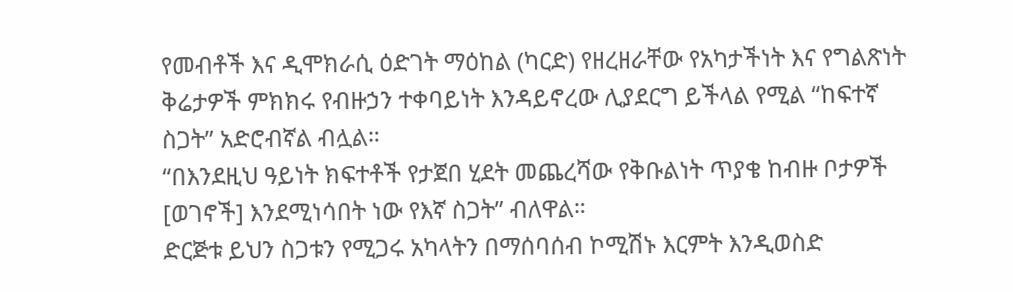የመብቶች እና ዲሞክራሲ ዕድገት ማዕከል (ካርድ) የዘረዘራቸው የአካታችነት እና የግልጽነት ቅሬታዎች ምክክሩ የብዙኃን ተቀባይነት እንዳይኖረው ሊያደርግ ይችላል የሚል “ከፍተኛ ስጋት” አድሮብኛል ብሏል።
“በእንደዚህ ዓይነት ክፍተቶች የታጀበ ሂደት መጨረሻው የቅቡልነት ጥያቄ ከብዙ ቦታዎች [ወገኖች] እንደሚነሳበት ነው የእኛ ስጋት” ብለዋል።
ድርጅቱ ይህን ስጋቱን የሚጋሩ አካላትን በማሰባሰብ ኮሚሽኑ እርምት እንዲወስድ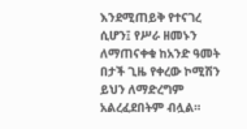እንደሚጠይቅ የተናገረ ሲሆን፤ የሥራ ዘመኑን ለማጠናቀቁ ከአንድ ዓመት በታች ጊዜ የቀረው ኮሚሽን ይህን ለማድረግም አልረፈደበትም ብሏል።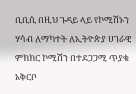ቢቢሲ በዚህ ጉዳይ ላይ የኮሚሽኑን ሃሳብ ለማካተት ለኢትዮጵያ ሀገራዊ ምክክር ኮሚሽን በተደጋጋሚ ጥያቄ አቅርቦ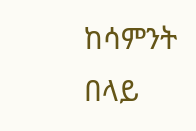ከሳምንት በላይ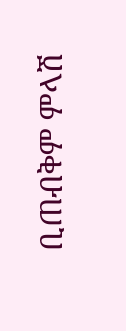ቢጠብቅም ምላሽ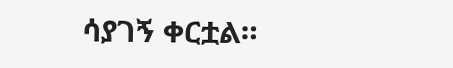ሳያገኝ ቀርቷል።